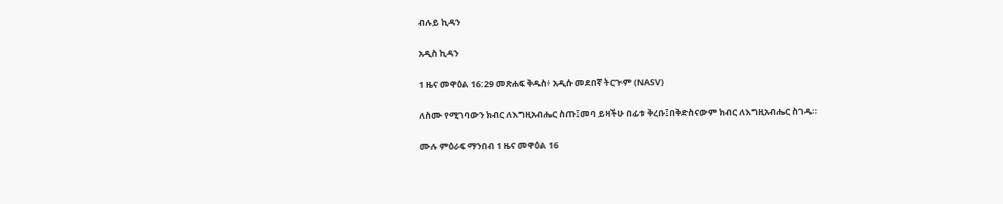ብሉይ ኪዳን

አዲስ ኪዳን

1 ዜና መዋዕል 16:29 መጽሐፍ ቅዱስ፥ አዲሱ መደበኛ ትርጒም (NASV)

ለስሙ የሚገባውን ክብር ለእግዚአብሔር ስጡ፤መባ ይዛችሁ በፊቱ ቅረቡ፤በቅድስናውም ክብር ለእግዚአብሔር ስገዱ።

ሙሉ ምዕራፍ ማንበብ 1 ዜና መዋዕል 16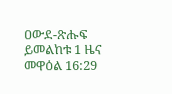ዐውደ-ጽሑፍ ይመልከቱ 1 ዜና መዋዕል 16:29